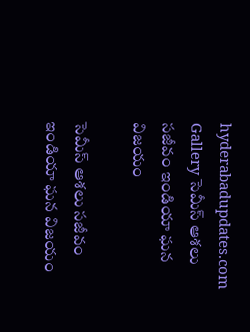hyderabadupdates.com Gallery సెమీస్ ఆశ‌లు సజీవం ఇండియా ఘ‌న విజ‌యం

సెమీస్ ఆశ‌లు సజీవం ఇండియా ఘ‌న విజ‌యం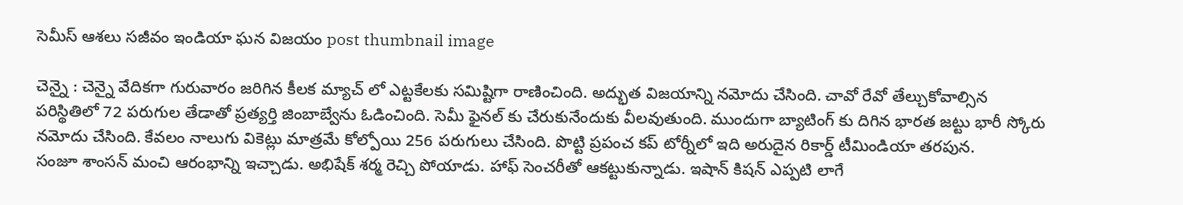సెమీస్ ఆశ‌లు సజీవం ఇండియా ఘ‌న విజ‌యం post thumbnail image

చెన్నై : చెన్నై వేదిక‌గా గురువారం జ‌రిగిన కీల‌క మ్యాచ్ లో ఎట్ట‌కేల‌కు సమిష్టిగా రాణించింది. అద్భుత విజ‌యాన్ని న‌మోదు చేసింది. చావో రేవో తేల్చుకోవాల్సిన ప‌రిస్థితిలో 72 ప‌రుగుల తేడాతో ప్ర‌త్య‌ర్తి జింబాబ్వేను ఓడించింది. సెమీ ఫైన‌ల్ కు చేరుకునేందుకు వీలవుతుంది. ముందుగా బ్యాటింగ్ కు దిగిన భార‌త జ‌ట్టు భారీ స్కోరు న‌మోదు చేసింది. కేవ‌లం నాలుగు వికెట్లు మాత్ర‌మే కోల్పోయి 256 ప‌రుగులు చేసింది. పొట్టి ప్ర‌పంచ క‌ప్ టోర్నీలో ఇది అరుదైన రికార్డ్ టీమిండియా త‌ర‌పున‌.
సంజూ శాంస‌న్ మంచి ఆరంభాన్ని ఇచ్చాడు. అభిషేక్ శ‌ర్మ రెచ్చి పోయాడు. హాఫ్ సెంచ‌రీతో ఆక‌ట్టుకున్నాడు. ఇషాన్ కిష‌న్ ఎప్ప‌టి లాగే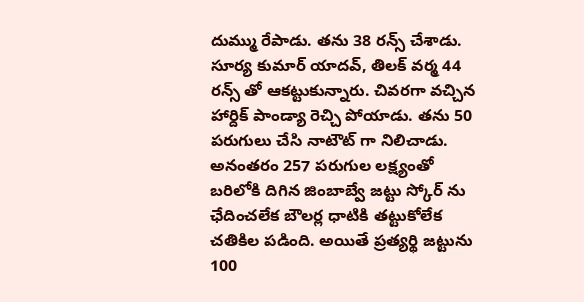దుమ్ము రేపాడు. త‌ను 38 ర‌న్స్ చేశాడు. సూర్య కుమార్ యాద‌వ్, తిల‌క్ వ‌ర్మ 44 ర‌న్స్ తో ఆక‌ట్టుకున్నారు. చివ‌ర‌గా వ‌చ్చిన హార్దిక్ పాండ్యా రెచ్చి పోయాడు. త‌ను 50 ప‌రుగులు చేసి నాటౌట్ గా నిలిచాడు. అనంత‌రం 257 ప‌రుగుల ల‌క్ష్యంతో బ‌రిలోకి దిగిన జింబాబ్వే జ‌ట్టు స్కోర్ ను ఛేదించ‌లేక బౌల‌ర్ల ధాటికి త‌ట్టుకోలేక చ‌తికిల ప‌డింది. అయితే ప్ర‌త్య‌ర్థి జ‌ట్టును 100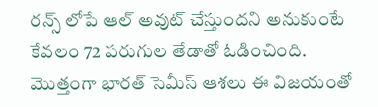ర‌న్స్ లోపే ఆల్ అవుట్ చేస్తుంద‌ని అనుకుంటే కేవ‌లం 72 ప‌రుగుల తేడాతో ఓడించింది. మొత్తంగా భార‌త్ సెమీస్ ఆశ‌లు ఈ విజ‌యంతో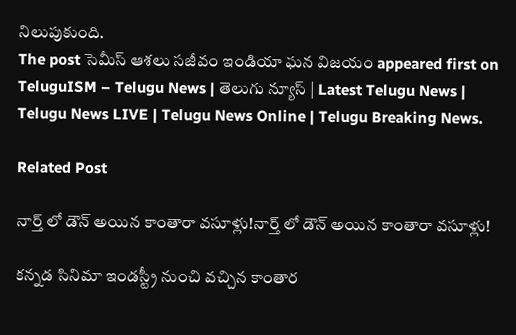నిలుపుకుంది.
The post సెమీస్ ఆశ‌లు సజీవం ఇండియా ఘ‌న విజ‌యం appeared first on TeluguISM – Telugu News | తెలుగు న్యూస్ | Latest Telugu News | Telugu News LIVE | Telugu News Online | Telugu Breaking News.

Related Post

నార్త్ లో డౌన్‌ అయిన కాంతారా వసూళ్లు!నార్త్ లో డౌన్‌ అయిన కాంతారా వసూళ్లు!

కన్నడ సినిమా ఇండస్ట్రీ నుంచి వచ్చిన కాంతార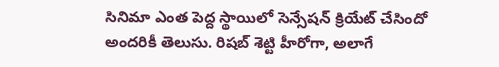సినిమా ఎంత పెద్ద స్థాయిలో సెన్సేషన్ క్రియేట్ చేసిందో అందరికీ తెలుసు. రిషబ్ శెట్టి హీరోగా, అలాగే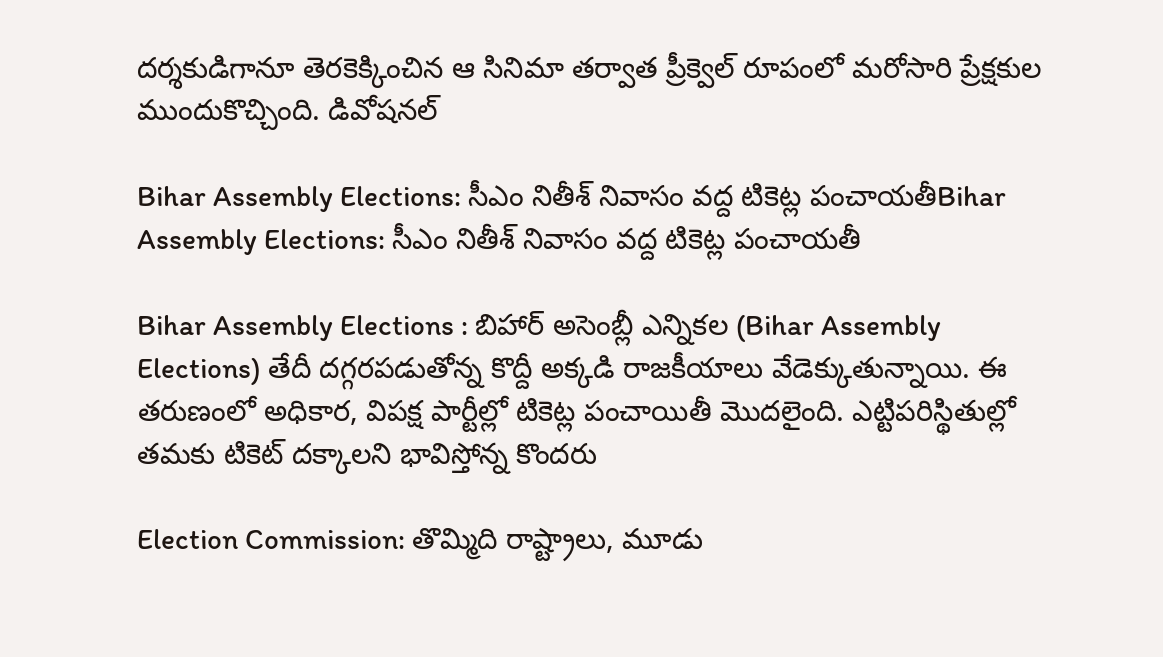దర్శకుడిగానూ తెరకెక్కించిన ఆ సినిమా తర్వాత ప్రీక్వెల్ రూపంలో మరోసారి ప్రేక్షకుల ముందుకొచ్చింది. డివోషనల్

Bihar Assembly Elections: సీఎం నితీశ్ నివాసం వద్ద టికెట్ల పంచాయతీBihar Assembly Elections: సీఎం నితీశ్ నివాసం వద్ద టికెట్ల పంచాయతీ

Bihar Assembly Elections : బిహార్ అసెంబ్లీ ఎన్నికల (Bihar Assembly Elections) తేదీ దగ్గరపడుతోన్న కొద్దీ అక్కడి రాజకీయాలు వేడెక్కుతున్నాయి. ఈ తరుణంలో అధికార, విపక్ష పార్టీల్లో టికెట్ల పంచాయితీ మొదలైంది. ఎట్టిపరిస్థితుల్లో తమకు టికెట్ దక్కాలని భావిస్తోన్న కొందరు

Election Commission: తొమ్మిది రాష్ట్రాలు, మూడు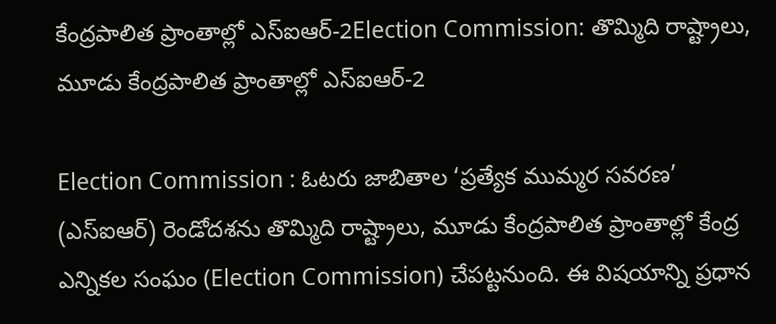కేంద్రపాలిత ప్రాంతాల్లో ఎస్‌ఐఆర్‌-2Election Commission: తొమ్మిది రాష్ట్రాలు, మూడు కేంద్రపాలిత ప్రాంతాల్లో ఎస్‌ఐఆర్‌-2

Election Commission : ఓటరు జాబితాల ‘ప్రత్యేక ముమ్మర సవరణ’ (ఎస్‌ఐఆర్‌) రెండోదశను తొమ్మిది రాష్ట్రాలు, మూడు కేంద్రపాలిత ప్రాంతాల్లో కేంద్ర ఎన్నికల సంఘం (Election Commission) చేపట్టనుంది. ఈ విషయాన్ని ప్రధాన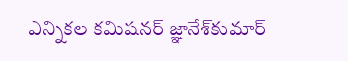ఎన్నికల కమిషనర్‌ జ్ఞానేశ్‌కుమార్‌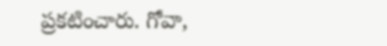ప్రకటించారు. గోవా,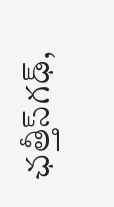ఛత్తీస్‌గఢ్,